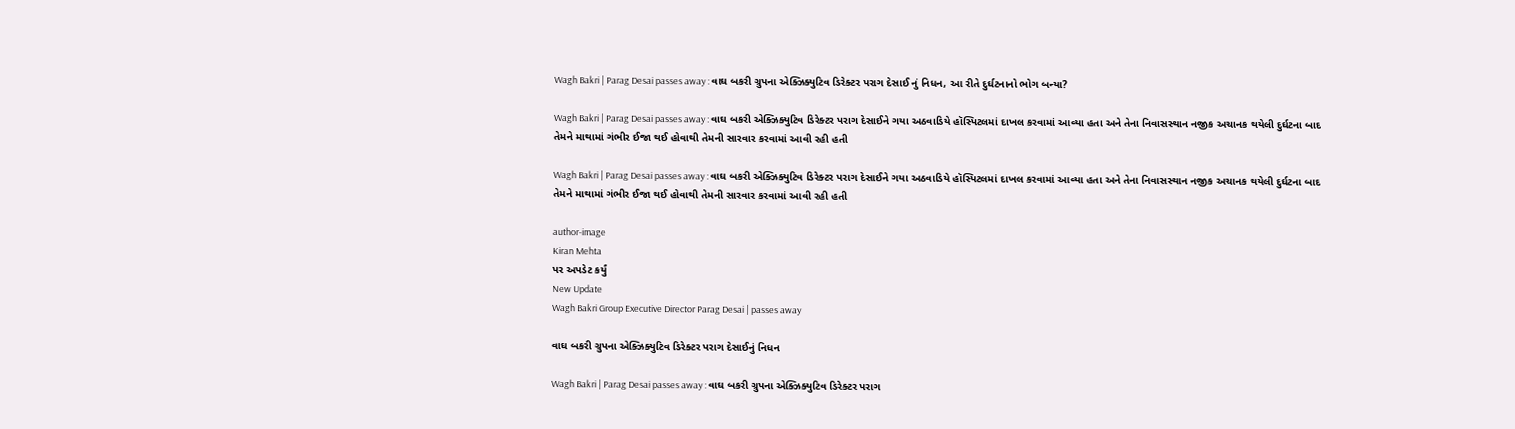Wagh Bakri | Parag Desai passes away : વાઘ બકરી ગ્રુપના એક્ઝિક્યુટિવ ડિરેક્ટર પરાગ દેસાઈ નું નિધન, આ રીતે દુર્ઘટનાનો ભોગ બન્યા?

Wagh Bakri | Parag Desai passes away : વાઘ બકરી એક્ઝિક્યુટિવ ડિરેક્ટર પરાગ દેસાઈને ગયા અઠવાડિયે હૉસ્પિટલમાં દાખલ કરવામાં આવ્યા હતા અને તેના નિવાસસ્થાન નજીક અચાનક થયેલી દુર્ઘટના બાદ તેમને માથામાં ગંભીર ઈજા થઈ હોવાથી તેમની સારવાર કરવામાં આવી રહી હતી

Wagh Bakri | Parag Desai passes away : વાઘ બકરી એક્ઝિક્યુટિવ ડિરેક્ટર પરાગ દેસાઈને ગયા અઠવાડિયે હૉસ્પિટલમાં દાખલ કરવામાં આવ્યા હતા અને તેના નિવાસસ્થાન નજીક અચાનક થયેલી દુર્ઘટના બાદ તેમને માથામાં ગંભીર ઈજા થઈ હોવાથી તેમની સારવાર કરવામાં આવી રહી હતી

author-image
Kiran Mehta
પર અપડેટ કર્યું
New Update
Wagh Bakri Group Executive Director Parag Desai | passes away

વાઘ બકરી ગ્રુપના એક્ઝિક્યુટિવ ડિરેક્ટર પરાગ દેસાઈનું નિધન

Wagh Bakri | Parag Desai passes away : વાઘ બકરી ગ્રુપના એક્ઝિક્યુટિવ ડિરેક્ટર પરાગ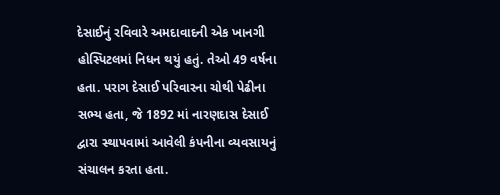દેસાઈનું રવિવારે અમદાવાદની એક ખાનગી હોસ્પિટલમાં નિધન થયું હતું. તેઓ 49 વર્ષના હતા. પરાગ દેસાઈ પરિવારના ચોથી પેઢીના સભ્ય હતા, જે 1892 માં નારણદાસ દેસાઈ દ્વારા સ્થાપવામાં આવેલી કંપનીના વ્યવસાયનું સંચાલન કરતા હતા.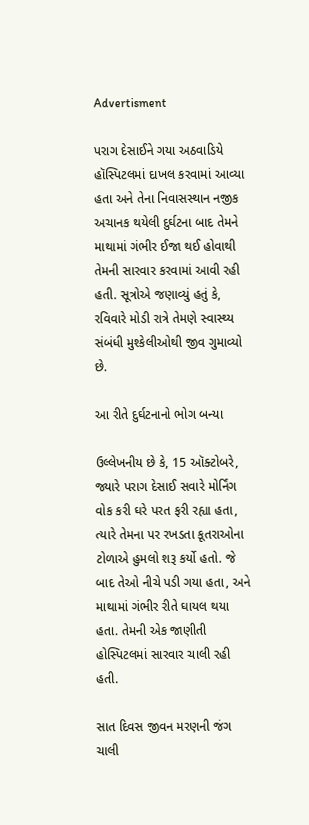Advertisment

પરાગ દેસાઈને ગયા અઠવાડિયે હૉસ્પિટલમાં દાખલ કરવામાં આવ્યા હતા અને તેના નિવાસસ્થાન નજીક અચાનક થયેલી દુર્ઘટના બાદ તેમને માથામાં ગંભીર ઈજા થઈ હોવાથી તેમની સારવાર કરવામાં આવી રહી હતી. સૂત્રોએ જણાવ્યું હતું કે, રવિવારે મોડી રાત્રે તેમણે સ્વાસ્થ્ય સંબંધી મુશ્કેલીઓથી જીવ ગુમાવ્યો છે.

આ રીતે દુર્ઘટનાનો ભોગ બન્યા

ઉલ્લેખનીય છે કે, 15 ઑક્ટોબરે, જ્યારે પરાગ દેસાઈ સવારે મોર્નિંગ વોક કરી ઘરે પરત ફરી રહ્યા હતા, ત્યારે તેમના પર રખડતા કૂતરાઓના ટોળાએ હુમલો શરૂ કર્યો હતો. જે બાદ તેઓ નીચે પડી ગયા હતા, અને માથામાં ગંભીર રીતે ઘાયલ થયા હતા. તેમની એક જાણીતી હોસ્પિટલમાં સારવાર ચાલી રહી હતી.

સાત દિવસ જીવન મરણની જંગ ચાલી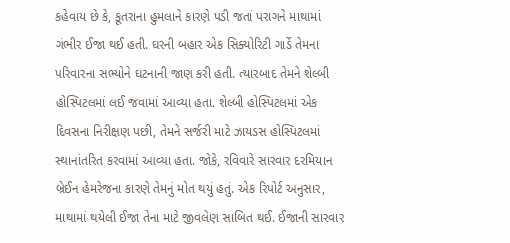કહેવાય છે કે, કૂતરાના હુમલાને કારણે પડી જતાં પરાગને માથામાં ગંભીર ઈજા થઈ હતી. ઘરની બહાર એક સિક્યોરિટી ગાર્ડે તેમના પરિવારના સભ્યોને ઘટનાની જાણ કરી હતી. ત્યારબાદ તેમને શેલ્બી હોસ્પિટલમાં લઈ જવામાં આવ્યા હતા. શેલ્બી હોસ્પિટલમાં એક દિવસના નિરીક્ષણ પછી, તેમને સર્જરી માટે ઝાયડસ હોસ્પિટલમાં સ્થાનાંતરિત કરવામાં આવ્યા હતા. જોકે, રવિવારે સારવાર દરમિયાન બ્રેઈન હેમરેજના કારણે તેમનું મોત થયું હતું. એક રિપોર્ટ અનુસાર, માથામાં થયેલી ઈજા તેના માટે જીવલેણ સાબિત થઈ. ઈજાની સારવાર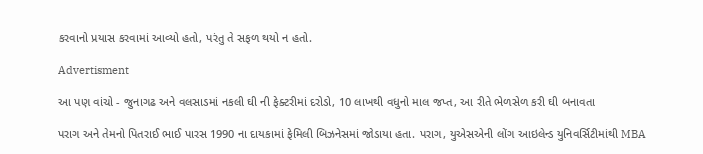કરવાનો પ્રયાસ કરવામાં આવ્યો હતો, પરંતુ તે સફળ થયો ન હતો.

Advertisment

આ પણ વાંચો - જુનાગઢ અને વલસાડમાં નકલી ઘી ની ફેક્ટરીમાં દરોડો, 10 લાખથી વધુનો માલ જપ્ત, આ રીતે ભેળસેળ કરી ઘી બનાવતા

પરાગ અને તેમનો પિતરાઈ ભાઈ પારસ 1990 ના દાયકામાં ફેમિલી બિઝનેસમાં જોડાયા હતા. પરાગ, યુએસએની લોંગ આઇલેન્ડ યુનિવર્સિટીમાંથી MBA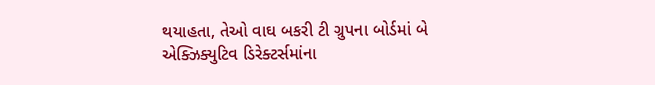થયાહતા, તેઓ વાઘ બકરી ટી ગ્રુપના બોર્ડમાં બે એક્ઝિક્યુટિવ ડિરેક્ટર્સમાંના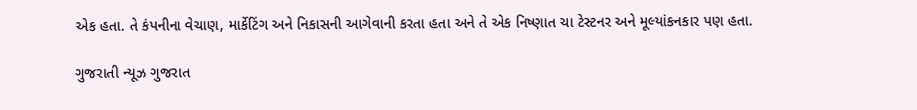એક હતા. તે કંપનીના વેચાણ, માર્કેટિંગ અને નિકાસની આગેવાની કરતા હતા અને તે એક નિષ્ણાત ચા ટેસ્ટનર અને મૂલ્યાંકનકાર પણ હતા.

ગુજરાતી ન્યૂઝ ગુજરાત